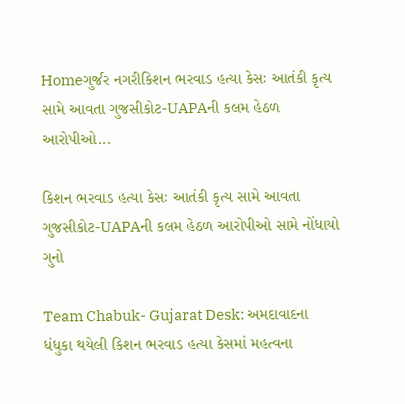Homeગુર્જર નગરીકિશન ભરવાડ હત્યા કેસઃ આતંકી કૃત્ય સામે આવતા ગુજસીકોટ-UAPAની કલમ હેઠળ આરોપીઓ...

કિશન ભરવાડ હત્યા કેસઃ આતંકી કૃત્ય સામે આવતા ગુજસીકોટ-UAPAની કલમ હેઠળ આરોપીઓ સામે નોંધાયો ગુનો

Team Chabuk- Gujarat Desk: અમદાવાદના ધંધુકા થયેલી કિશન ભરવાડ હત્યા કેસમાં મહત્વના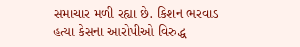સમાચાર મળી રહ્યા છે. કિશન ભરવાડ હત્યા કેસના આરોપીઓ વિરુદ્ધ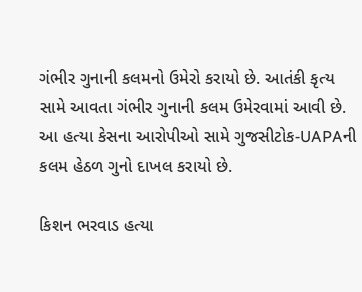ગંભીર ગુનાની કલમનો ઉમેરો કરાયો છે. આતંકી કૃત્ય સામે આવતા ગંભીર ગુનાની કલમ ઉમેરવામાં આવી છે. આ હત્યા કેસના આરોપીઓ સામે ગુજસીટોક-UAPAની કલમ હેઠળ ગુનો દાખલ કરાયો છે.

કિશન ભરવાડ હત્યા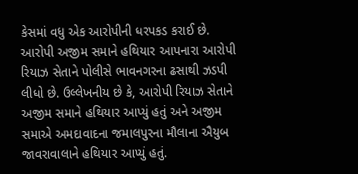કેસમાં વધુ એક આરોપીની ધરપકડ કરાઈ છે. આરોપી અજીમ સમાને હથિયાર આપનારા આરોપી રિયાઝ સેતાને પોલીસે ભાવનગરના ઢસાથી ઝડપી લીધો છે. ઉલ્લેખનીય છે કે, આરોપી રિયાઝ સેતાને અજીમ સમાને હથિયાર આપ્યું હતું અને અજીમ સમાએ અમદાવાદના જમાલપુરના મૌલાના ઐયુબ જાવરાવાલાને હથિયાર આપ્યું હતું.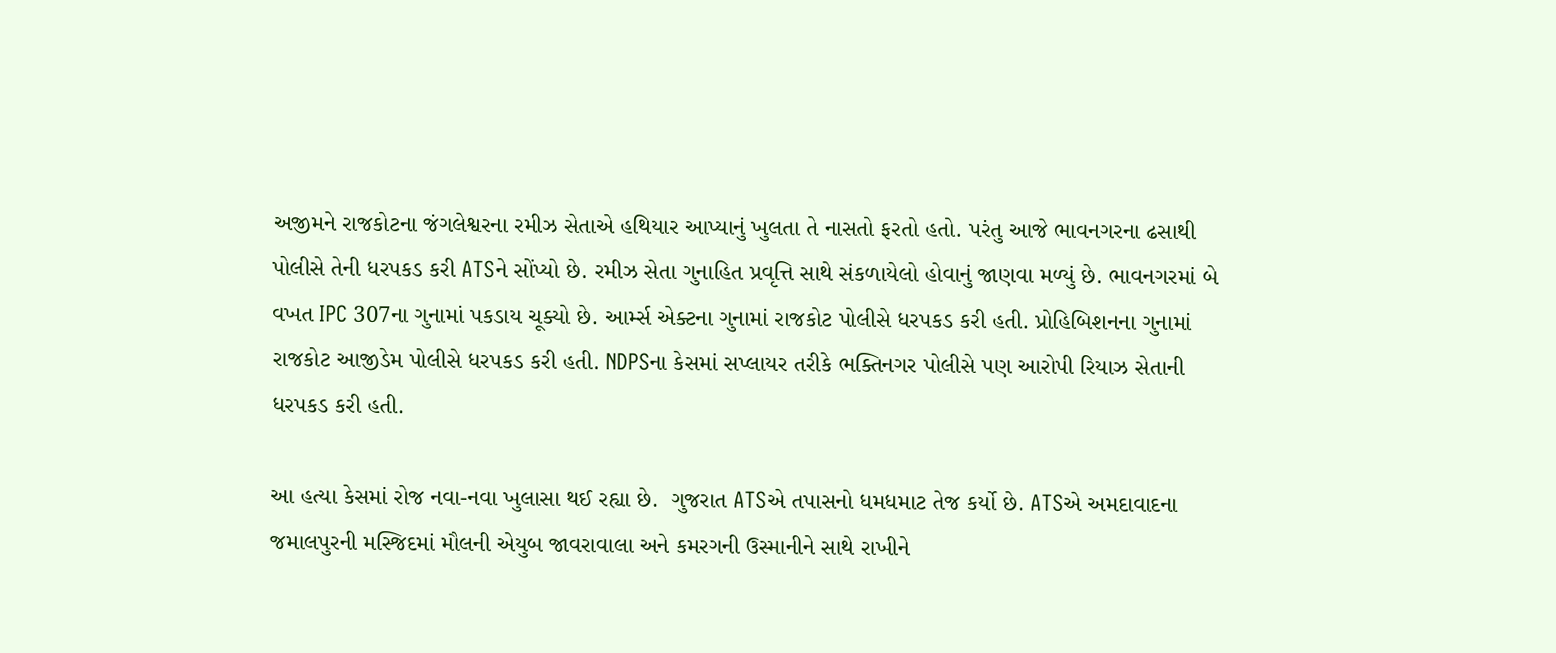અજીમને રાજકોટના જંગલેશ્વરના રમીઝ સેતાએ હથિયાર આપ્યાનું ખુલતા તે નાસતો ફરતો હતો. પરંતુ આજે ભાવનગરના ઢસાથી પોલીસે તેની ધરપકડ કરી ATSને સોંપ્યો છે. રમીઝ સેતા ગુનાહિત પ્રવૃત્તિ સાથે સંકળાયેલો હોવાનું જાણવા મળ્યું છે. ભાવનગરમાં બે વખત IPC 307ના ગુનામાં પકડાય ચૂક્યો છે. આર્મ્સ એક્ટના ગુનામાં રાજકોટ પોલીસે ધરપકડ કરી હતી. પ્રોહિબિશનના ગુનામાં રાજકોટ આજીડેમ પોલીસે ધરપકડ કરી હતી. NDPSના કેસમાં સપ્લાયર તરીકે ભક્તિનગર પોલીસે પણ આરોપી રિયાઝ સેતાની ધરપકડ કરી હતી.

આ હત્યા કેસમાં રોજ નવા-નવા ખુલાસા થઈ રહ્યા છે.  ગુજરાત ATSએ તપાસનો ધમધમાટ તેજ કર્યો છે. ATSએ અમદાવાદના જમાલપુરની મસ્જિદમાં મૌલની એયુબ જાવરાવાલા અને કમરગની ઉસ્માનીને સાથે રાખીને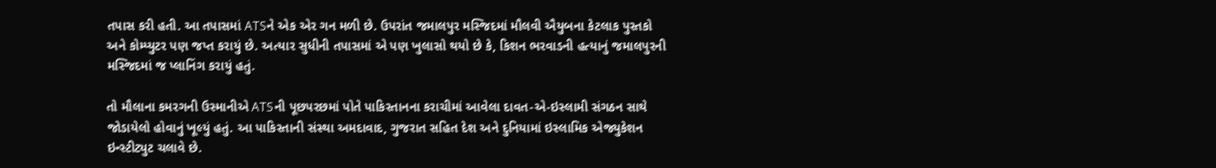તપાસ કરી હતી. આ તપાસમાં ATSને એક એર ગન મળી છે. ઉપરાંત જમાલપુર મસ્જિદમાં મૌલવી ઐયુબના કેટલાક પુસ્તકો અને કોમ્પ્યુટર પણ જપ્ત કરાયું છે. અત્યાર સુધીની તપાસમાં એ પણ ખુલાસો થયો છે કે, કિશન ભરવાડની હત્યાનું જમાલપુરની મસ્જિદમાં જ પ્લાનિંગ કરાયું હતું.

તો મૌલાના કમરગની ઉસ્માનીએ ATSની પૂછપરછમાં પોતે પાકિસ્તાનના કરાચીમાં આવેલા દાવત-એ-ઇસ્લામી સંગઠન સાથે જોડાયેલો હોવાનું ખૂલ્યું હતું. આ પાકિસ્તાની સંસ્થા અમદાવાદ, ગુજરાત સહિત દેશ અને દુનિયામાં ઇસ્લામિક એજ્યુકેશન ઇન્સ્ટીટ્યુટ ચલાવે છે.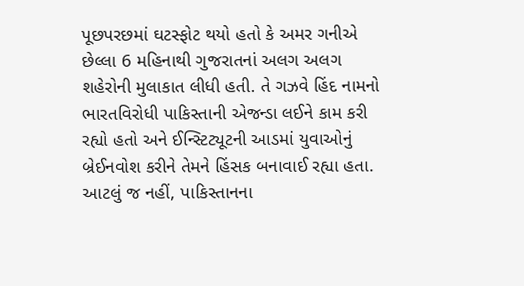પૂછપરછમાં ઘટસ્ફોટ થયો હતો કે અમર ગનીએ છેલ્લા 6 મહિનાથી ગુજરાતનાં અલગ અલગ શહેરોની મુલાકાત લીધી હતી. તે ગઝવે હિંદ નામનો ભારતવિરોધી પાકિસ્તાની એજન્ડા લઈને કામ કરી રહ્યો હતો અને ઈન્સ્ટિટ્યૂટની આડમાં યુવાઓનું બ્રેઈનવોશ કરીને તેમને હિંસક બનાવાઈ રહ્યા હતા. આટલું જ નહીં, પાકિસ્તાનના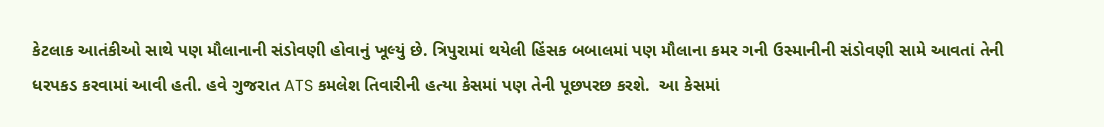કેટલાક આતંકીઓ સાથે પણ મૌલાનાની સંડોવણી હોવાનું ખૂલ્યું છે. ત્રિપુરામાં થયેલી હિંસક બબાલમાં પણ મૌલાના કમર ગની ઉસ્માનીની સંડોવણી સામે આવતાં તેની ધરપકડ કરવામાં આવી હતી. હવે ગુજરાત ATS કમલેશ તિવારીની હત્યા કેસમાં પણ તેની પૂછપરછ કરશે.  આ કેસમાં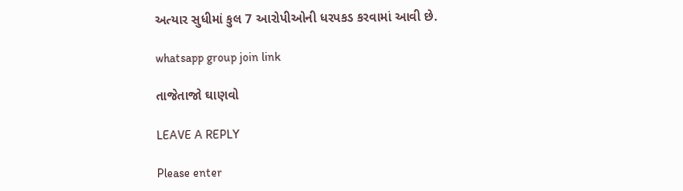અત્યાર સુધીમાં કુલ 7 આરોપીઓની ધરપકડ કરવામાં આવી છે.

whatsapp group join link

તાજેતાજો ઘાણવો

LEAVE A REPLY

Please enter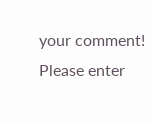your comment!
Please enter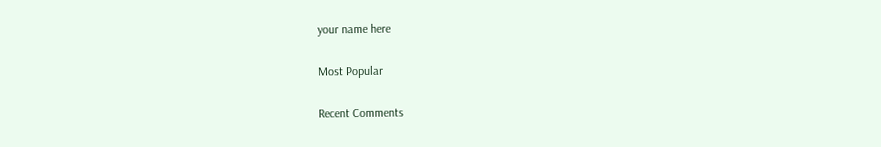your name here

Most Popular

Recent Comments